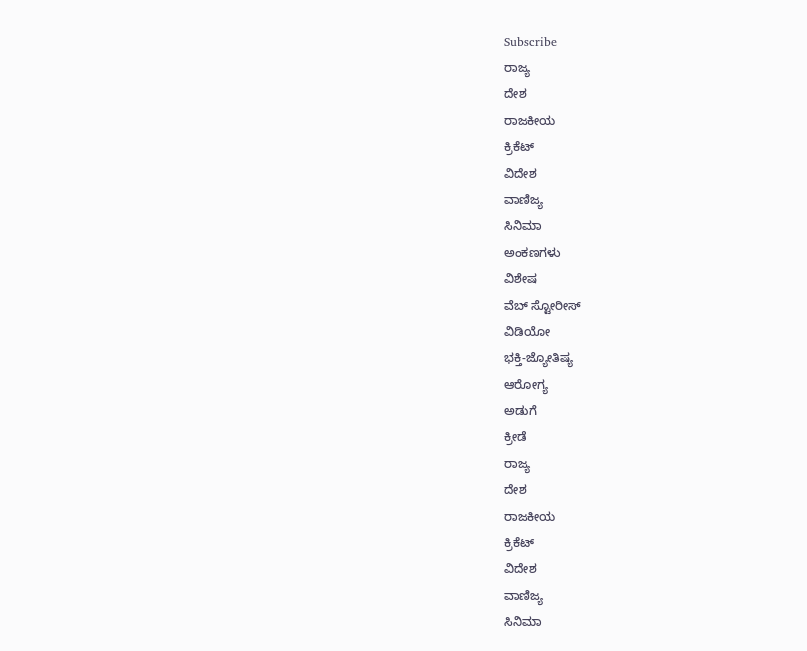Subscribe
ರಾಜ್ಯ
ದೇಶ
ರಾಜಕೀಯ
ಕ್ರಿಕೆಟ್
ವಿದೇಶ
ವಾಣಿಜ್ಯ
ಸಿನಿಮಾ
ಅಂಕಣಗಳು
ವಿಶೇಷ
ವೆಬ್ ಸ್ಟೋರೀಸ್
ವಿಡಿಯೋ
ಭಕ್ತಿ-ಜ್ಯೋತಿಷ್ಯ
ಆರೋಗ್ಯ
ಅಡುಗೆ
ಕ್ರೀಡೆ
ರಾಜ್ಯ
ದೇಶ
ರಾಜಕೀಯ
ಕ್ರಿಕೆಟ್
ವಿದೇಶ
ವಾಣಿಜ್ಯ
ಸಿನಿಮಾ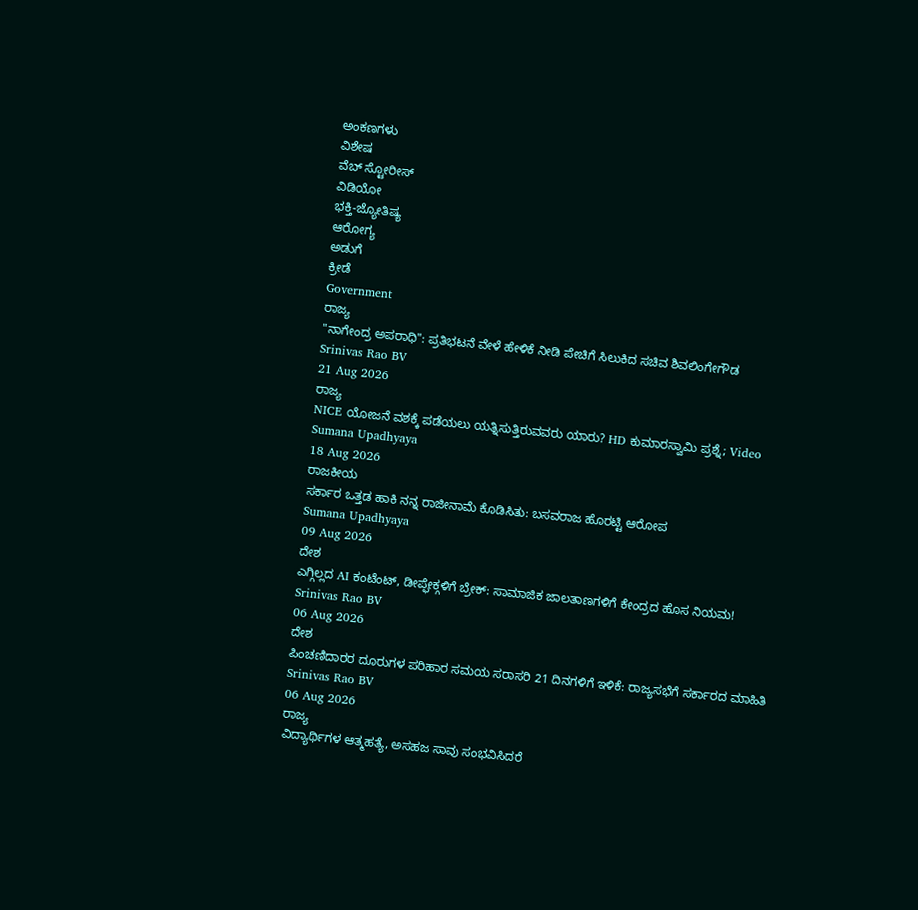ಅಂಕಣಗಳು
ವಿಶೇಷ
ವೆಬ್ ಸ್ಟೋರೀಸ್
ವಿಡಿಯೋ
ಭಕ್ತಿ-ಜ್ಯೋತಿಷ್ಯ
ಆರೋಗ್ಯ
ಅಡುಗೆ
ಕ್ರೀಡೆ
Government
ರಾಜ್ಯ
"ನಾಗೇಂದ್ರ ಅಪರಾಧಿ": ಪ್ರತಿಭಟನೆ ವೇಳೆ ಹೇಳಿಕೆ ನೀಡಿ ಪೇಚಿಗೆ ಸಿಲುಕಿದ ಸಚಿವ ಶಿವಲಿಂಗೇಗೌಡ
Srinivas Rao BV
21 Aug 2026
ರಾಜ್ಯ
NICE ಯೋಜನೆ ವಶಕ್ಕೆ ಪಡೆಯಲು ಯತ್ನಿಸುತ್ತಿರುವವರು ಯಾರು? HD ಕುಮಾರಸ್ವಾಮಿ ಪ್ರಶ್ನೆ; Video
Sumana Upadhyaya
18 Aug 2026
ರಾಜಕೀಯ
ಸರ್ಕಾರ ಒತ್ತಡ ಹಾಕಿ ನನ್ನ ರಾಜೀನಾಮೆ ಕೊಡಿಸಿತು: ಬಸವರಾಜ ಹೊರಟ್ಟಿ ಆರೋಪ
Sumana Upadhyaya
09 Aug 2026
ದೇಶ
ಎಗ್ಗಿಲ್ಲದ AI ಕಂಟೆಂಟ್, ಡೀಪ್ಫೇಕ್ಗಳಿಗೆ ಬ್ರೇಕ್: ಸಾಮಾಜಿಕ ಜಾಲತಾಣಗಳಿಗೆ ಕೇಂದ್ರದ ಹೊಸ ನಿಯಮ!
Srinivas Rao BV
06 Aug 2026
ದೇಶ
ಪಿಂಚಣಿದಾರರ ದೂರುಗಳ ಪರಿಹಾರ ಸಮಯ ಸರಾಸರಿ 21 ದಿನಗಳಿಗೆ ಇಳಿಕೆ: ರಾಜ್ಯಸಭೆಗೆ ಸರ್ಕಾರದ ಮಾಹಿತಿ
Srinivas Rao BV
06 Aug 2026
ರಾಜ್ಯ
ವಿದ್ಯಾರ್ಥಿಗಳ ಆತ್ಮಹತ್ಯೆ, ಅಸಹಜ ಸಾವು ಸಂಭವಿಸಿದರೆ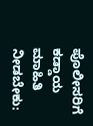ಪೊಲೀಸರಿಗೆ ಕಡ್ಡಾಯ ಮಾಹಿತಿ ನೀಡಬೇಕು: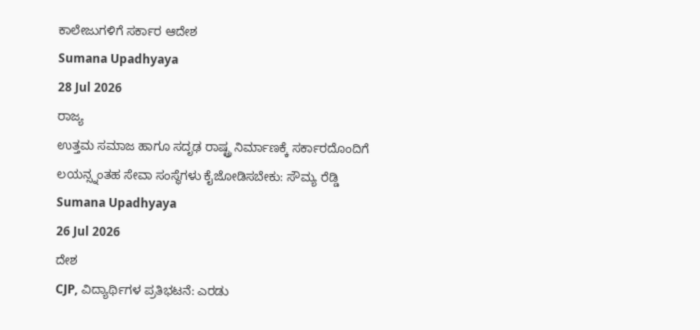ಕಾಲೇಜುಗಳಿಗೆ ಸರ್ಕಾರ ಆದೇಶ
Sumana Upadhyaya
28 Jul 2026
ರಾಜ್ಯ
ಉತ್ತಮ ಸಮಾಜ ಹಾಗೂ ಸದೃಢ ರಾಷ್ಟ್ರ ನಿರ್ಮಾಣಕ್ಕೆ ಸರ್ಕಾರದೊಂದಿಗೆ ಲಯನ್ಸ್ನಂತಹ ಸೇವಾ ಸಂಸ್ಥೆಗಳು ಕೈಜೋಡಿಸಬೇಕು: ಸೌಮ್ಯ ರೆಡ್ಡಿ
Sumana Upadhyaya
26 Jul 2026
ದೇಶ
CJP, ವಿದ್ಯಾರ್ಥಿಗಳ ಪ್ರತಿಭಟನೆ: ಎರಡು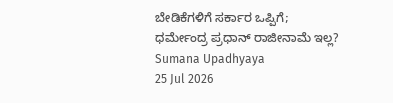ಬೇಡಿಕೆಗಳಿಗೆ ಸರ್ಕಾರ ಒಪ್ಪಿಗೆ; ಧರ್ಮೇಂದ್ರ ಪ್ರಧಾನ್ ರಾಜೀನಾಮೆ ಇಲ್ಲ?
Sumana Upadhyaya
25 Jul 2026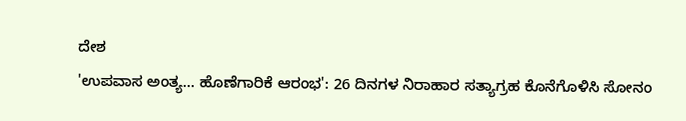ದೇಶ
'ಉಪವಾಸ ಅಂತ್ಯ... ಹೊಣೆಗಾರಿಕೆ ಆರಂಭ': 26 ದಿನಗಳ ನಿರಾಹಾರ ಸತ್ಯಾಗ್ರಹ ಕೊನೆಗೊಳಿಸಿ ಸೋನಂ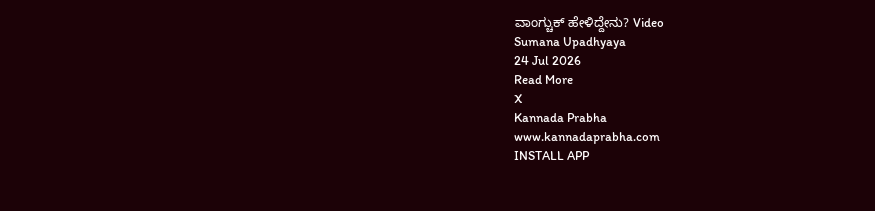ವಾಂಗ್ಚುಕ್ ಹೇಳಿದ್ದೇನು? Video
Sumana Upadhyaya
24 Jul 2026
Read More
X
Kannada Prabha
www.kannadaprabha.com
INSTALL APP